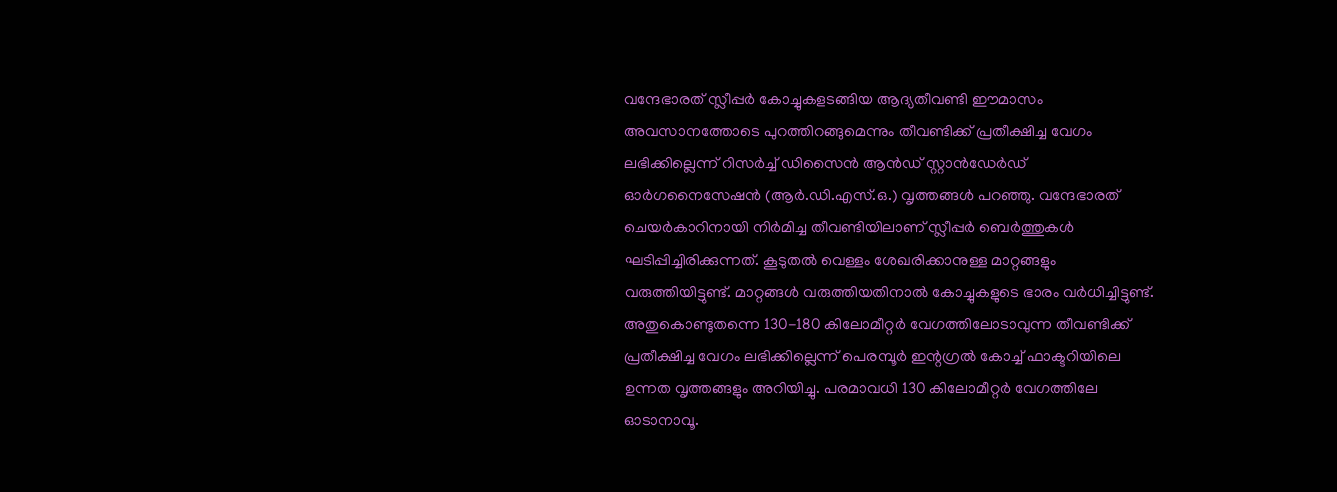വന്ദേഭാരത് സ്ലീപ്പർ കോച്ചുകളടങ്ങിയ ആദ്യതീവണ്ടി ഈമാസം അവസാനത്തോടെ പുറത്തിറങ്ങുമെന്നും തീവണ്ടിക്ക്‌ പ്രതീക്ഷിച്ച വേഗം ലഭിക്കില്ലെന്ന് റിസർച്ച് ഡിസൈൻ ആൻഡ് സ്റ്റാൻഡേർഡ് ഓർഗനൈസേഷൻ (ആർ.ഡി.എസ്.ഒ.) വൃത്തങ്ങൾ പറഞ്ഞു. വന്ദേഭാരത് ചെയർകാറിനായി നിർമിച്ച തീവണ്ടിയിലാണ് സ്ലീപ്പർ ബെർത്തുകൾ ഘടിപ്പിച്ചിരിക്കുന്നത്. കൂടുതൽ വെള്ളം ശേഖരിക്കാനുള്ള മാറ്റങ്ങളും വരുത്തിയിട്ടുണ്ട്. മാറ്റങ്ങൾ വരുത്തിയതിനാൽ കോച്ചുകളുടെ ഭാരം വർധിച്ചിട്ടുണ്ട്. അതുകൊണ്ടുതന്നെ 130-180 കിലോമീറ്റർ വേഗത്തിലോടാവുന്ന തീവണ്ടിക്ക്‌ പ്രതീക്ഷിച്ച വേഗം ലഭിക്കില്ലെന്ന് പെരമ്പൂർ ഇന്റഗ്രൽ കോച്ച് ഫാക്ടറിയിലെ ഉന്നത വൃത്തങ്ങളും അറിയിച്ചു. പരമാവധി 130 കിലോമീറ്റർ വേഗത്തിലേ ഓടാനാവൂ.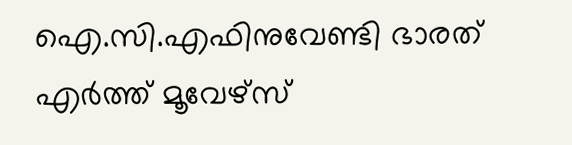ഐ.സി.എഫിനുവേണ്ടി ഭാരത് എർത്ത് മൂവേഴ്‌സ്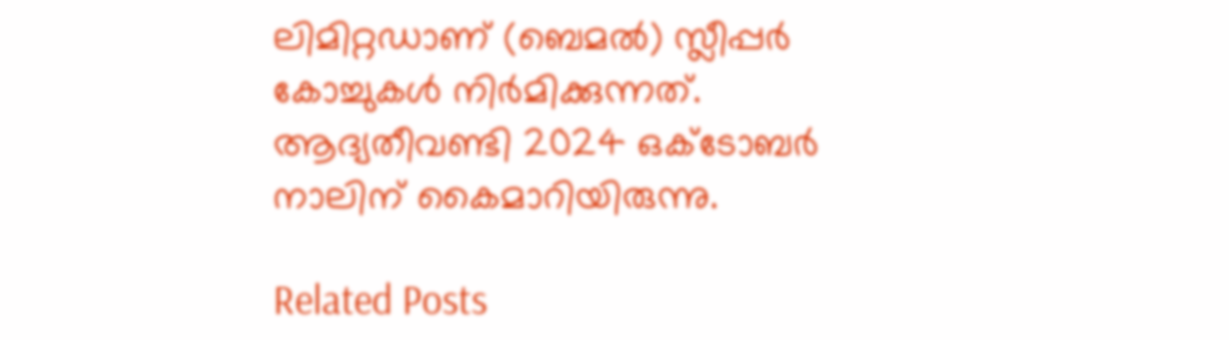ലിമിറ്റഡാണ് (ബെമൽ) സ്ലീപ്പർ കോച്ചുകൾ നിർമിക്കുന്നത്. ആദ്യതീവണ്ടി 2024 ഒക്ടോബർ നാലിന് കൈമാറിയിരുന്നു.

Related Posts